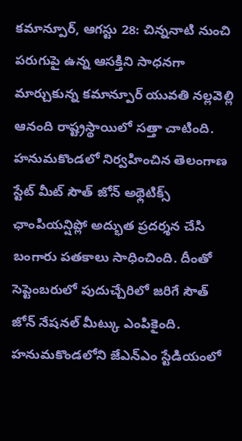కమాన్పూర్, ఆగస్టు 28: చిన్ననాటి నుంచి పరుగుపై ఉన్న ఆసక్తిని సాధనగా మార్చుకున్న కమాన్పూర్ యువతి నల్లవెల్లి ఆనంది రాష్ట్రస్థాయిలో సత్తా చాటింది. హనుమకొండలో నిర్వహించిన తెలంగాణ స్టేట్ మీట్ సౌత్ జోన్ అథ్లెటిక్స్ ఛాంపియన్షిప్లో అద్భుత ప్రదర్శన చేసి బంగారు పతకాలు సాధించింది. దీంతో సెప్టెంబరులో పుదుచ్చేరిలో జరిగే సౌత్ జోన్ నేషనల్ మీట్కు ఎంపికైంది.
హనుమకొండలోని జేఎన్ఎం స్టేడియంలో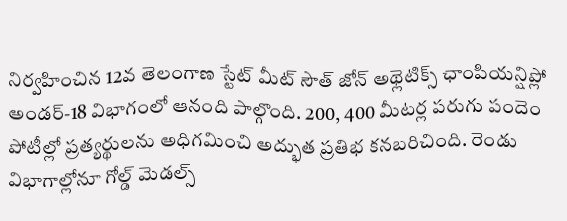నిర్వహించిన 12వ తెలంగాణ స్టేట్ మీట్ సౌత్ జోన్ అథ్లెటిక్స్ ఛాంపియన్షిప్లో అండర్-18 విభాగంలో ఆనంది పాల్గొంది. 200, 400 మీటర్ల పరుగు పందెం పోటీల్లో ప్రత్యర్థులను అధిగమించి అద్భుత ప్రతిభ కనబరిచింది. రెండు విభాగాల్లోనూ గోల్డ్ మెడల్స్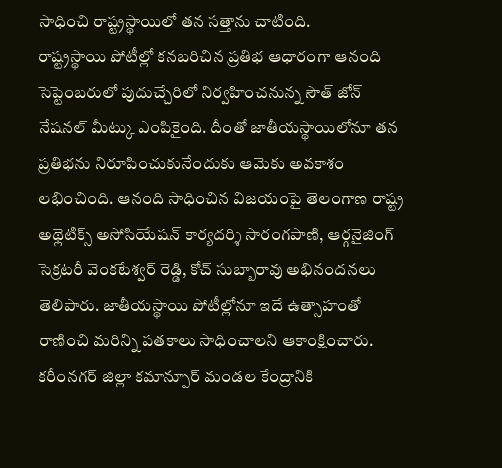సాధించి రాష్ట్రస్థాయిలో తన సత్తాను చాటింది.
రాష్ట్రస్థాయి పోటీల్లో కనబరిచిన ప్రతిభ ఆధారంగా ఆనంది సెప్టెంబరులో పుదుచ్చేరిలో నిర్వహించనున్న సౌత్ జోన్ నేషనల్ మీట్కు ఎంపికైంది. దీంతో జాతీయస్థాయిలోనూ తన ప్రతిభను నిరూపించుకునేందుకు ఆమెకు అవకాశం లభించింది. ఆనంది సాధించిన విజయంపై తెలంగాణ రాష్ట్ర అథ్లెటిక్స్ అసోసియేషన్ కార్యదర్శి సారంగపాణి, ఆర్గనైజింగ్ సెక్రటరీ వెంకటేశ్వర్ రెడ్డి, కోచ్ సుబ్బారావు అభినందనలు తెలిపారు. జాతీయస్థాయి పోటీల్లోనూ ఇదే ఉత్సాహంతో రాణించి మరిన్ని పతకాలు సాధించాలని ఆకాంక్షించారు.
కరీంనగర్ జిల్లా కమాన్పూర్ మండల కేంద్రానికి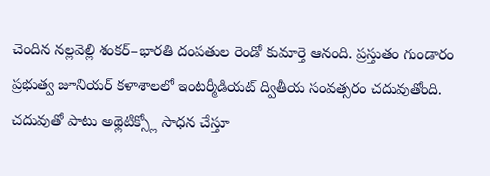చెందిన నల్లవెల్లి శంకర్–భారతి దంపతుల రెండో కుమార్తె ఆనంది. ప్రస్తుతం గుండారం ప్రభుత్వ జూనియర్ కళాశాలలో ఇంటర్మీడియట్ ద్వితీయ సంవత్సరం చదువుతోంది. చదువుతో పాటు అథ్లెటిక్స్లో సాధన చేస్తూ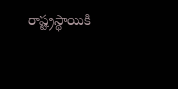రాష్ట్రస్థాయికి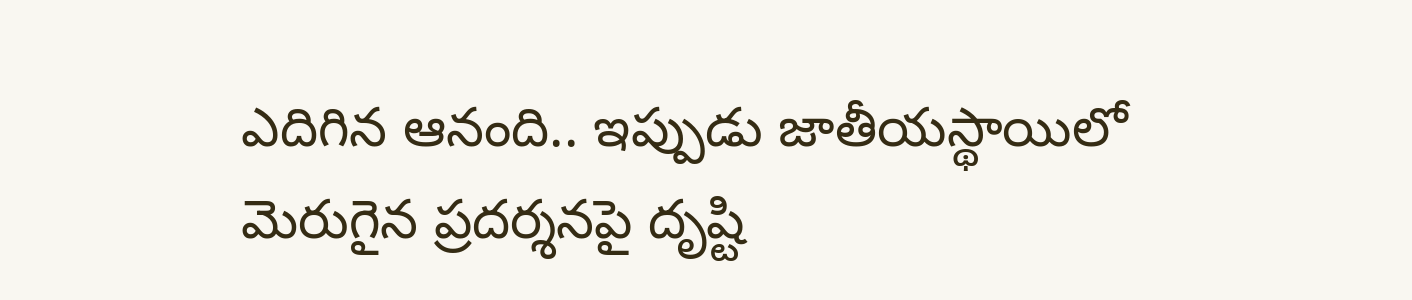ఎదిగిన ఆనంది.. ఇప్పుడు జాతీయస్థాయిలో మెరుగైన ప్రదర్శనపై దృష్టి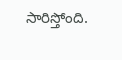సారిస్తోంది.